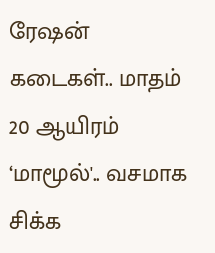ரேஷன் கடைகள்.. மாதம் 20 ஆயிரம் ‘மாமூல்'.. வசமாக சிக்க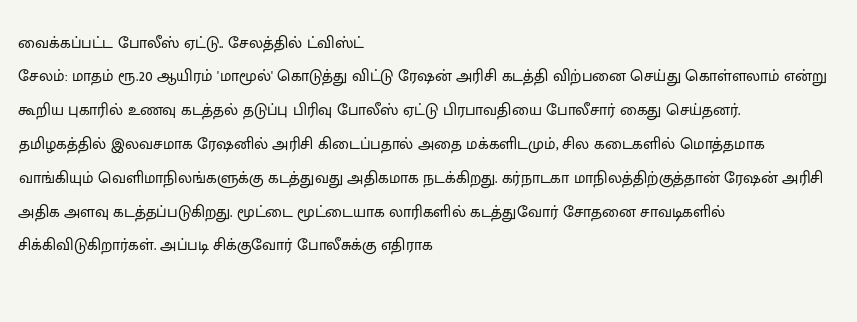வைக்கப்பட்ட போலீஸ் ஏட்டு.. சேலத்தில் ட்விஸ்ட்
சேலம்: மாதம் ரூ.20 ஆயிரம் 'மாமூல்' கொடுத்து விட்டு ரேஷன் அரிசி கடத்தி விற்பனை செய்து கொள்ளலாம் என்று கூறிய புகாரில் உணவு கடத்தல் தடுப்பு பிரிவு போலீஸ் ஏட்டு பிரபாவதியை போலீசார் கைது செய்தனர்.
தமிழகத்தில் இலவசமாக ரேஷனில் அரிசி கிடைப்பதால் அதை மக்களிடமும், சில கடைகளில் மொத்தமாக வாங்கியும் வெளிமாநிலங்களுக்கு கடத்துவது அதிகமாக நடக்கிறது. கர்நாடகா மாநிலத்திற்குத்தான் ரேஷன் அரிசி அதிக அளவு கடத்தப்படுகிறது. மூட்டை மூட்டையாக லாரிகளில் கடத்துவோர் சோதனை சாவடிகளில் சிக்கிவிடுகிறார்கள். அப்படி சிக்குவோர் போலீசுக்கு எதிராக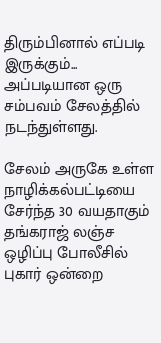திரும்பினால் எப்படி இருக்கும்... அப்படியான ஒரு சம்பவம் சேலத்தில் நடந்துள்ளது.

சேலம் அருகே உள்ள நாழிக்கல்பட்டியை சேர்ந்த 30 வயதாகும் தங்கராஜ் லஞ்ச ஒழிப்பு போலீசில் புகார் ஒன்றை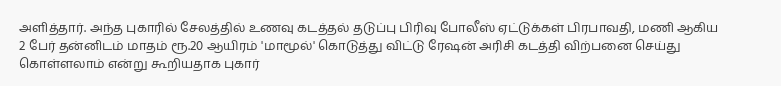அளித்தார். அந்த புகாரில் சேலத்தில் உணவு கடத்தல் தடுப்பு பிரிவு போலீஸ் ஏட்டுக்கள் பிரபாவதி, மணி ஆகிய 2 பேர் தன்னிடம் மாதம் ரூ.20 ஆயிரம் 'மாமூல்' கொடுத்து விட்டு ரேஷன் அரிசி கடத்தி விற்பனை செய்து கொள்ளலாம் என்று கூறியதாக புகார்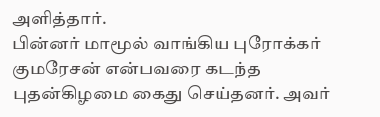அளித்தார்.
பின்னர் மாமூல் வாங்கிய புரோக்கர் குமரேசன் என்பவரை கடந்த புதன்கிழமை கைது செய்தனர். அவர்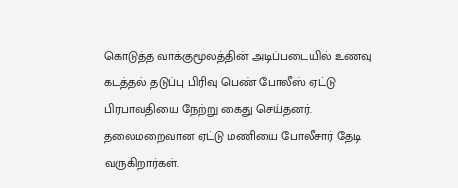கொடுத்த வாக்குமூலத்தின் அடிப்படையில் உணவு கடத்தல் தடுப்பு பிரிவு பெண் போலீஸ் ஏட்டு பிரபாவதியை நேற்று கைது செய்தனர். தலைமறைவான ஏட்டு மணியை போலீசார் தேடி வருகிறார்கள்.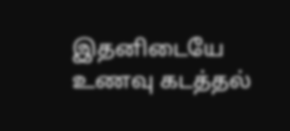இதனிடையே உணவு கடத்தல்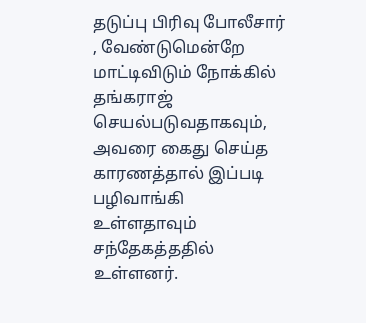தடுப்பு பிரிவு போலீசார் , வேண்டுமென்றே மாட்டிவிடும் நோக்கில் தங்கராஜ் செயல்படுவதாகவும், அவரை கைது செய்த காரணத்தால் இப்படி பழிவாங்கி உள்ளதாவும் சந்தேகத்ததில் உள்ளனர்.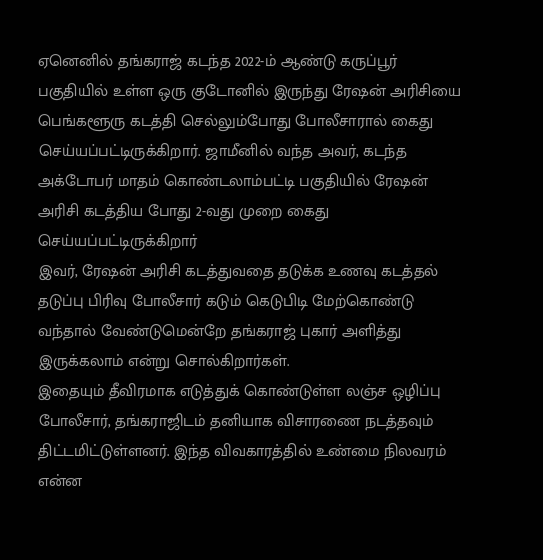ஏனெனில் தங்கராஜ் கடந்த 2022-ம் ஆண்டு கருப்பூர் பகுதியில் உள்ள ஒரு குடோனில் இருந்து ரேஷன் அரிசியை பெங்களூரு கடத்தி செல்லும்போது போலீசாரால் கைது செய்யப்பட்டிருக்கிறார். ஜாமீனில் வந்த அவர், கடந்த அக்டோபர் மாதம் கொண்டலாம்பட்டி பகுதியில் ரேஷன் அரிசி கடத்திய போது 2-வது முறை கைது செய்யப்பட்டிருக்கிறார்
இவர், ரேஷன் அரிசி கடத்துவதை தடுக்க உணவு கடத்தல் தடுப்பு பிரிவு போலீசார் கடும் கெடுபிடி மேற்கொண்டு வந்தால் வேண்டுமென்றே தங்கராஜ் புகார் அளித்து இருக்கலாம் என்று சொல்கிறார்கள்.
இதையும் தீவிரமாக எடுத்துக் கொண்டுள்ள லஞ்ச ஒழிப்பு போலீசார், தங்கராஜிடம் தனியாக விசாரணை நடத்தவும் திட்டமிட்டுள்ளனர். இந்த விவகாரத்தில் உண்மை நிலவரம் என்ன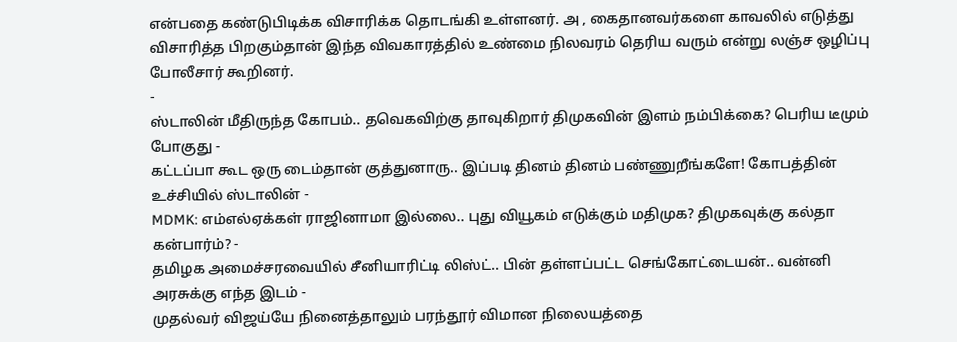என்பதை கண்டுபிடிக்க விசாரிக்க தொடங்கி உள்ளனர். அ , கைதானவர்களை காவலில் எடுத்து விசாரித்த பிறகும்தான் இந்த விவகாரத்தில் உண்மை நிலவரம் தெரிய வரும் என்று லஞ்ச ஒழிப்பு போலீசார் கூறினர்.
-
ஸ்டாலின் மீதிருந்த கோபம்.. தவெகவிற்கு தாவுகிறார் திமுகவின் இளம் நம்பிக்கை? பெரிய டீமும் போகுது -
கட்டப்பா கூட ஒரு டைம்தான் குத்துனாரு.. இப்படி தினம் தினம் பண்ணுறீங்களே! கோபத்தின் உச்சியில் ஸ்டாலின் -
MDMK: எம்எல்ஏக்கள் ராஜினாமா இல்லை.. புது வியூகம் எடுக்கும் மதிமுக? திமுகவுக்கு கல்தா கன்பார்ம்? -
தமிழக அமைச்சரவையில் சீனியாரிட்டி லிஸ்ட்.. பின் தள்ளப்பட்ட செங்கோட்டையன்.. வன்னி அரசுக்கு எந்த இடம் -
முதல்வர் விஜய்யே நினைத்தாலும் பரந்தூர் விமான நிலையத்தை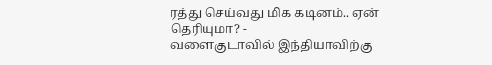ரத்து செய்வது மிக கடினம்.. ஏன் தெரியுமா? -
வளைகுடாவில் இந்தியாவிற்கு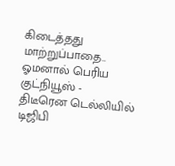கிடைத்தது மாற்றுப்பாதை.. ஓமனால் பெரிய குட்நியூஸ் -
திடீரென டெல்லியில் டிஜிபி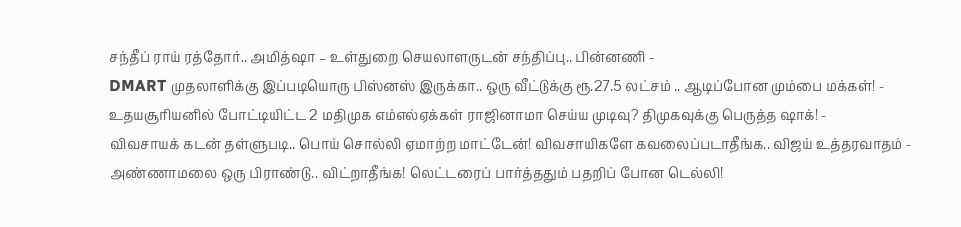சந்தீப் ராய் ரத்தோர்.. அமித்ஷா – உள்துறை செயலாளருடன் சந்திப்பு.. பின்னணி -
DMART முதலாளிக்கு இப்படியொரு பிஸ்னஸ் இருக்கா.. ஒரு வீட்டுக்கு ரூ.27.5 லட்சம் .. ஆடிப்போன மும்பை மக்கள்! -
உதயசூரியனில் போட்டியிட்ட 2 மதிமுக எம்எல்ஏக்கள் ராஜினாமா செய்ய முடிவு? திமுகவுக்கு பெருத்த ஷாக்! -
விவசாயக் கடன் தள்ளுபடி.. பொய் சொல்லி ஏமாற்ற மாட்டேன்! விவசாயிகளே கவலைப்படாதீங்க.. விஜய் உத்தரவாதம் -
அண்ணாமலை ஒரு பிராண்டு.. விட்றாதீங்க! லெட்டரைப் பார்த்ததும் பதறிப் போன டெல்லி!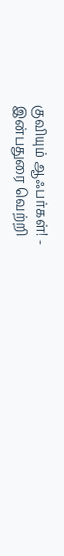குவியும் ஆஃபர்கள்! -
இன்பதுரை வெற்றி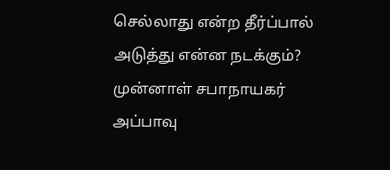செல்லாது என்ற தீர்ப்பால் அடுத்து என்ன நடக்கும்? முன்னாள் சபாநாயகர் அப்பாவு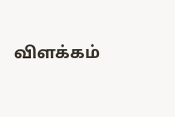விளக்கம்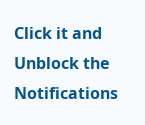Click it and Unblock the Notifications